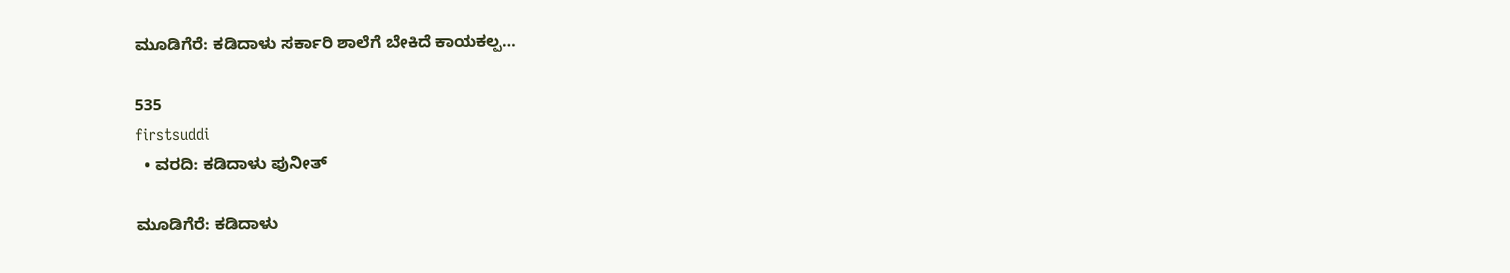ಮೂಡಿಗೆರೆ: ಕಡಿದಾಳು ಸರ್ಕಾರಿ ಶಾಲೆಗೆ ಬೇಕಿದೆ ಕಾಯಕಲ್ಪ…

535
firstsuddi
  • ವರದಿ: ಕಡಿದಾಳು ಪುನೀತ್

ಮೂಡಿಗೆರೆ: ಕಡಿದಾಳು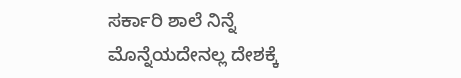ಸರ್ಕಾರಿ ಶಾಲೆ ನಿನ್ನೆ ಮೊನ್ನೆಯದೇನಲ್ಲ ದೇಶಕ್ಕೆ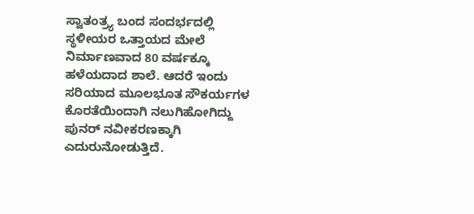ಸ್ವಾತಂತ್ರ್ಯ ಬಂದ ಸಂದರ್ಭದಲ್ಲಿ ಸ್ಥಳೀಯರ ಒತ್ತಾಯದ ಮೇಲೆ ನಿರ್ಮಾಣವಾದ 80 ವರ್ಷಕ್ಕೂ ಹಳೆಯದಾದ ಶಾಲೆ. ಆದರೆ ಇಂದು ಸರಿಯಾದ ಮೂಲಭೂತ ಸೌಕರ್ಯಗಳ ಕೊರತೆಯಿಂದಾಗಿ ನಲುಗಿಹೋಗಿದ್ದು ಪುನರ್ ನವೀಕರಣಕ್ಕಾಗಿ ಎದುರುನೋಡುತ್ತಿದೆ.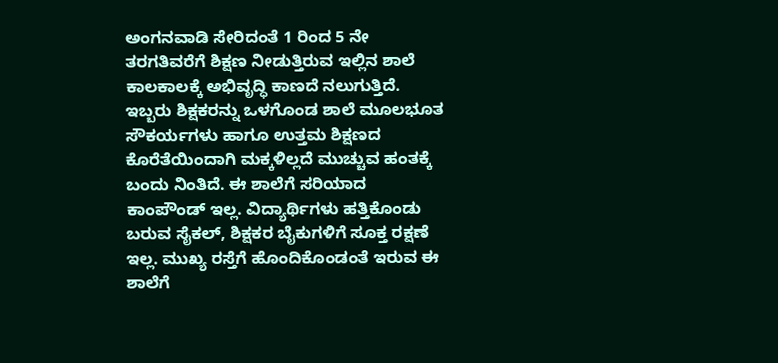ಅಂಗನವಾಡಿ ಸೇರಿದಂತೆ 1 ರಿಂದ 5 ನೇ ತರಗತಿವರೆಗೆ ಶಿಕ್ಷಣ ನೀಡುತ್ತಿರುವ ಇಲ್ಲಿನ ಶಾಲೆ ಕಾಲಕಾಲಕ್ಕೆ ಅಭಿವೃದ್ಧಿ ಕಾಣದೆ ನಲುಗುತ್ತಿದೆ. ಇಬ್ಬರು ಶಿಕ್ಷಕರನ್ನು ಒಳಗೊಂಡ ಶಾಲೆ ಮೂಲಭೂತ ಸೌಕರ್ಯಗಳು ಹಾಗೂ ಉತ್ತಮ ಶಿಕ್ಷಣದ ಕೊರೆತೆಯಿಂದಾಗಿ ಮಕ್ಕಳಿಲ್ಲದೆ ಮುಚ್ಚುವ ಹಂತಕ್ಕೆ ಬಂದು ನಿಂತಿದೆ. ಈ ಶಾಲೆಗೆ ಸರಿಯಾದ ಕಾಂಪೌಂಡ್ ಇಲ್ಲ. ವಿದ್ಯಾರ್ಥಿಗಳು ಹತ್ತಿಕೊಂಡು ಬರುವ ಸೈಕಲ್, ಶಿಕ್ಷಕರ ಬೈಕುಗಳಿಗೆ ಸೂಕ್ತ ರಕ್ಷಣೆ ಇಲ್ಲ. ಮುಖ್ಯ ರಸ್ತೆಗೆ ಹೊಂದಿಕೊಂಡಂತೆ ಇರುವ ಈ ಶಾಲೆಗೆ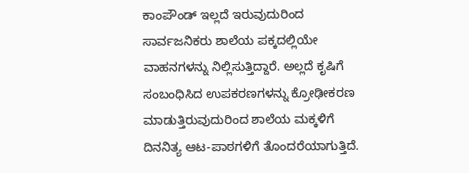ಕಾಂಪೌಂಡ್ ಇಲ್ಲದೆ ಇರುವುದುರಿಂದ ಸಾರ್ವಜನಿಕರು ಶಾಲೆಯ ಪಕ್ಕದಲ್ಲಿಯೇ ವಾಹನಗಳನ್ನು ನಿಲ್ಲಿಸುತ್ತಿದ್ದಾರೆ. ಅಲ್ಲದೆ ಕೃಷಿಗೆ ಸಂಬಂಧಿಸಿದ ಉಪಕರಣಗಳನ್ನು ಕ್ರೋಢೀಕರಣ ಮಾಡುತ್ತಿರುವುದುರಿಂದ ಶಾಲೆಯ ಮಕ್ಕಳಿಗೆ ದಿನನಿತ್ಯ ಆಟ-ಪಾಠಗಳಿಗೆ ತೊಂದರೆಯಾಗುತ್ತಿದೆ.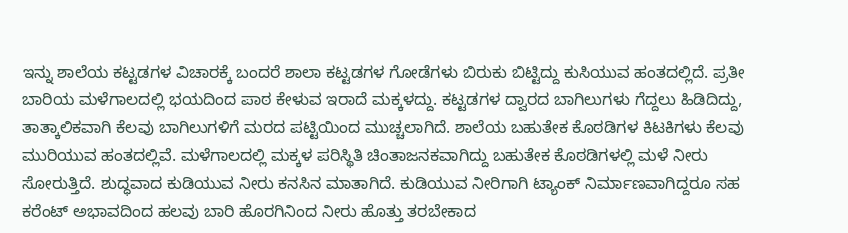ಇನ್ನು ಶಾಲೆಯ ಕಟ್ಟಡಗಳ ವಿಚಾರಕ್ಕೆ ಬಂದರೆ ಶಾಲಾ ಕಟ್ಟಡಗಳ ಗೋಡೆಗಳು ಬಿರುಕು ಬಿಟ್ಟಿದ್ದು ಕುಸಿಯುವ ಹಂತದಲ್ಲಿದೆ. ಪ್ರತೀ ಬಾರಿಯ ಮಳೆಗಾಲದಲ್ಲಿ ಭಯದಿಂದ ಪಾಠ ಕೇಳುವ ಇರಾದೆ ಮಕ್ಕಳದ್ದು. ಕಟ್ಟಡಗಳ ದ್ವಾರದ ಬಾಗಿಲುಗಳು ಗೆದ್ದಲು ಹಿಡಿದಿದ್ದು, ತಾತ್ಕಾಲಿಕವಾಗಿ ಕೆಲವು ಬಾಗಿಲುಗಳಿಗೆ ಮರದ ಪಟ್ಟಿಯಿಂದ ಮುಚ್ಚಲಾಗಿದೆ. ಶಾಲೆಯ ಬಹುತೇಕ ಕೊಠಡಿಗಳ ಕಿಟಕಿಗಳು ಕೆಲವು ಮುರಿಯುವ ಹಂತದಲ್ಲಿವೆ. ಮಳೆಗಾಲದಲ್ಲಿ ಮಕ್ಕಳ ಪರಿಸ್ಥಿತಿ ಚಿಂತಾಜನಕವಾಗಿದ್ದು ಬಹುತೇಕ ಕೊಠಡಿಗಳಲ್ಲಿ ಮಳೆ ನೀರು ಸೋರುತ್ತಿದೆ. ಶುದ್ಧವಾದ ಕುಡಿಯುವ ನೀರು ಕನಸಿನ ಮಾತಾಗಿದೆ. ಕುಡಿಯುವ ನೀರಿಗಾಗಿ ಟ್ಯಾಂಕ್ ನಿರ್ಮಾಣವಾಗಿದ್ದರೂ ಸಹ ಕರೆಂಟ್ ಅಭಾವದಿಂದ ಹಲವು ಬಾರಿ ಹೊರಗಿನಿಂದ ನೀರು ಹೊತ್ತು ತರಬೇಕಾದ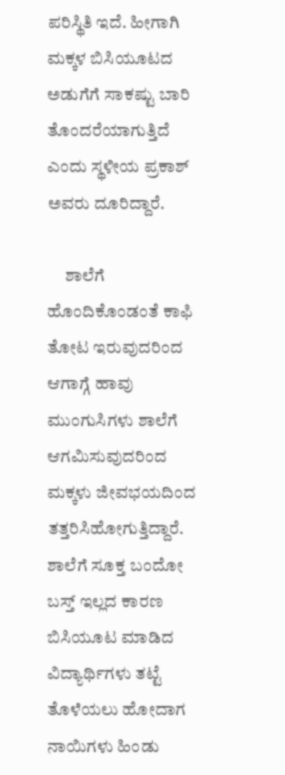ಪರಿಸ್ಥಿತಿ ಇದೆ. ಹೀಗಾಗಿ ಮಕ್ಕಳ ಬಿಸಿಯೂಟದ ಅಡುಗೆಗೆ ಸಾಕಷ್ಟು ಬಾರಿ ತೊಂದರೆಯಾಗುತ್ತಿದೆ ಎಂದು ಸ್ಥಳೀಯ ಪ್ರಕಾಶ್ ಅವರು ದೂರಿದ್ದಾರೆ.

     ಶಾಲೆಗೆ ಹೊಂದಿಕೊಂಡಂತೆ ಕಾಫಿ ತೋಟ ಇರುವುದರಿಂದ ಆಗಾಗ್ಗೆ ಹಾವು ಮುಂಗುಸಿಗಳು ಶಾಲೆಗೆ ಆಗಮಿಸುವುದರಿಂದ ಮಕ್ಕಳು ಜೀವಭಯದಿಂದ ತತ್ತರಿಸಿಹೋಗುತ್ತಿದ್ದಾರೆ. ಶಾಲೆಗೆ ಸೂಕ್ತ ಬಂದೋ ಬಸ್ತ್ ಇಲ್ಲದ ಕಾರಣ ಬಿಸಿಯೂಟ ಮಾಡಿದ ವಿದ್ಯಾರ್ಥಿಗಳು ತಟ್ಟೆ ತೊಳೆಯಲು ಹೋದಾಗ ನಾಯಿಗಳು ಹಿಂಡು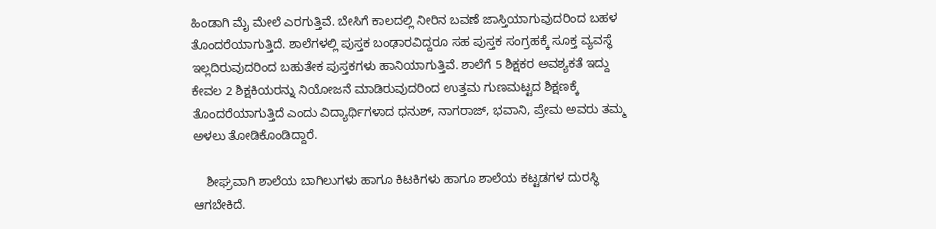ಹಿಂಡಾಗಿ ಮೈ ಮೇಲೆ ಎರಗುತ್ತಿವೆ. ಬೇಸಿಗೆ ಕಾಲದಲ್ಲಿ ನೀರಿನ ಬವಣೆ ಜಾಸ್ತಿಯಾಗುವುದರಿಂದ ಬಹಳ ತೊಂದರೆಯಾಗುತ್ತಿದೆ. ಶಾಲೆಗಳಲ್ಲಿ ಪುಸ್ತಕ ಬಂಢಾರವಿದ್ದರೂ ಸಹ ಪುಸ್ತಕ ಸಂಗ್ರಹಕ್ಕೆ ಸೂಕ್ತ ವ್ಯವಸ್ಥೆ ಇಲ್ಲದಿರುವುದರಿಂದ ಬಹುತೇಕ ಪುಸ್ತಕಗಳು ಹಾನಿಯಾಗುತ್ತಿವೆ. ಶಾಲೆಗೆ 5 ಶಿಕ್ಷಕರ ಅವಶ್ಯಕತೆ ಇದ್ದು ಕೇವಲ 2 ಶಿಕ್ಷಕಿಯರನ್ನು ನಿಯೋಜನೆ ಮಾಡಿರುವುದರಿಂದ ಉತ್ತಮ ಗುಣಮಟ್ಟದ ಶಿಕ್ಷಣಕ್ಕೆ ತೊಂದರೆಯಾಗುತ್ತಿದೆ ಎಂದು ವಿದ್ಯಾರ್ಥಿಗಳಾದ ಧನುಶ್, ನಾಗರಾಜ್, ಭವಾನಿ, ಪ್ರೇಮ ಅವರು ತಮ್ಮ ಅಳಲು ತೋಡಿಕೊಂಡಿದ್ದಾರೆ.

    ಶೀಘ್ರವಾಗಿ ಶಾಲೆಯ ಬಾಗಿಲುಗಳು ಹಾಗೂ ಕಿಟಕಿಗಳು ಹಾಗೂ ಶಾಲೆಯ ಕಟ್ಟಡಗಳ ದುರಸ್ಥಿ ಆಗಬೇಕಿದೆ.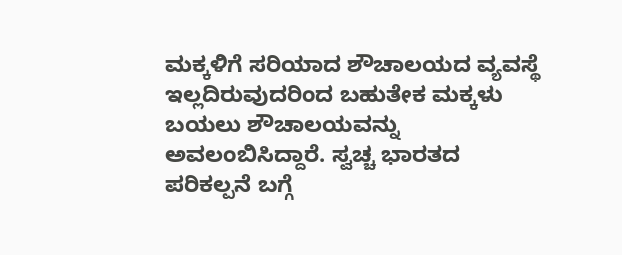ಮಕ್ಕಳಿಗೆ ಸರಿಯಾದ ಶೌಚಾಲಯದ ವ್ಯವಸ್ಥೆ ಇಲ್ಲದಿರುವುದರಿಂದ ಬಹುತೇಕ ಮಕ್ಕಳು ಬಯಲು ಶೌಚಾಲಯವನ್ನು ಅವಲಂಬಿಸಿದ್ದಾರೆ. ಸ್ವಚ್ಚ ಭಾರತದ ಪರಿಕಲ್ಪನೆ ಬಗ್ಗೆ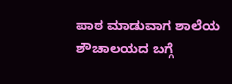ಪಾಠ ಮಾಡುವಾಗ ಶಾಲೆಯ ಶೌಚಾಲಯದ ಬಗ್ಗೆ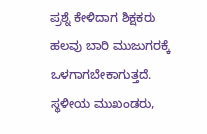ಪ್ರಶ್ನೆ ಕೇಳಿದಾಗ ಶಿಕ್ಷಕರು ಹಲವು ಬಾರಿ ಮುಜುಗರಕ್ಕೆ ಒಳಗಾಗಬೇಕಾಗುತ್ತದೆ. ಸ್ಥಳೀಯ ಮುಖಂಡರು,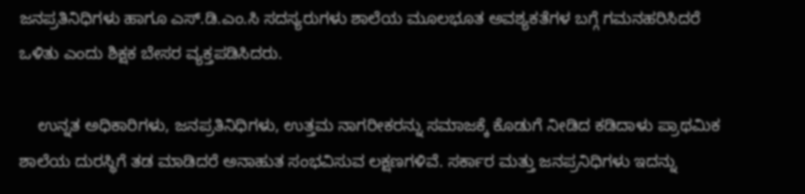ಜನಪ್ರತಿನಿಧಿಗಳು ಹಾಗೂ ಎಸ್.ಡಿ.ಎಂ.ಸಿ ಸದಸ್ಯರುಗಳು ಶಾಲೆಯ ಮೂಲಭೂತ ಅವಶ್ಯಕತೆಗಳ ಬಗ್ಗೆ ಗಮನಹರಿಸಿದರೆ ಒಳಿತು ಎಂದು ಶಿಕ್ಷಕ ಬೇಸರ ವ್ಯಕ್ತಪಡಿಸಿದರು.

    ಉನ್ನತ ಅಧಿಕಾರಿಗಳು, ಜನಪ್ರತಿನಿಧಿಗಳು, ಉತ್ತಮ ನಾಗರೀಕರನ್ನು ಸಮಾಜಕ್ಕೆ ಕೊಡುಗೆ ನೀಡಿದ ಕಡಿದಾಳು ಪ್ರಾಥಮಿಕ ಶಾಲೆಯ ದುರಸ್ಥಿಗೆ ತಡ ಮಾಡಿದರೆ ಅನಾಹುತ ಸಂಭವಿಸುವ ಲಕ್ಷಣಗಳಿವೆ. ಸರ್ಕಾರ ಮತ್ತು ಜನಪ್ರನಿಧಿಗಳು ಇದನ್ನು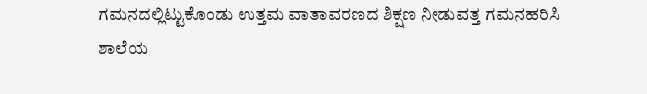ಗಮನದಲ್ಲಿಟ್ಟುಕೊಂಡು ಉತ್ತಮ ವಾತಾವರಣದ ಶಿಕ್ಷಣ ನೀಡುವತ್ತ ಗಮನಹರಿಸಿ ಶಾಲೆಯ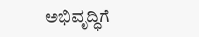ಅಭಿವೃದ್ಧಿಗೆ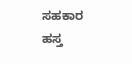ಸಹಕಾರ ಹಸ್ತ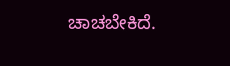ಚಾಚಬೇಕಿದೆ.